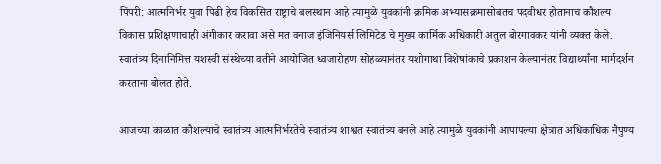पिंपरी: आत्मनिर्भर युवा पिढी हेच विकसित राष्ट्राचे बलस्थान आहे त्यामुळे युवकांनी क्रमिक अभ्यासक्रमासोबतच पदवीधर होतानाच कौशल्य विकास प्रशिक्षणाचाही अंगीकार करावा असे मत वनाज इंजिनियर्स लिमिटेड चे मुख्य कार्मिक अधिकारी अतुल बोरगावकर यांनी व्यक्त केले.
स्वातंत्र्य दिनानिमित्त यशस्वी संस्थेच्या वतीने आयोजित ध्वजारोहण सोहळ्यानंतर यशोगाथा विशेषांकाचे प्रकाशन केल्यानंतर विद्यार्थ्यांना मार्गदर्शन करताना बोलत होते.

आजच्या काळात कौशल्याचे स्वातंत्र्य आत्मनिर्भरतेचे स्वातंत्र्य शाश्वत स्वातंत्र्य बनले आहे त्यामुळे युवकांनी आपापल्या क्षेत्रात अधिकाधिक नैपुण्य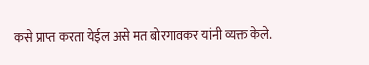कसे प्राप्त करता येईल असे मत बोरगावकर यांनी व्यक्त केले.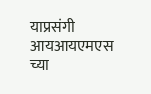याप्रसंगी आयआयएमएस च्या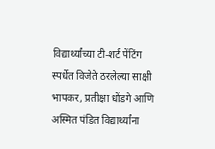विद्यार्थ्यांच्या टी-शर्ट पेंटिंग स्पर्धेत विजेते ठरलेल्या साक्षी भापकर, प्रतीक्षा धोंडगे आणि अस्मित पंडित विद्यार्थ्यांना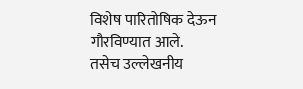विशेष पारितोषिक देऊन गौरविण्यात आले.
तसेच उल्लेखनीय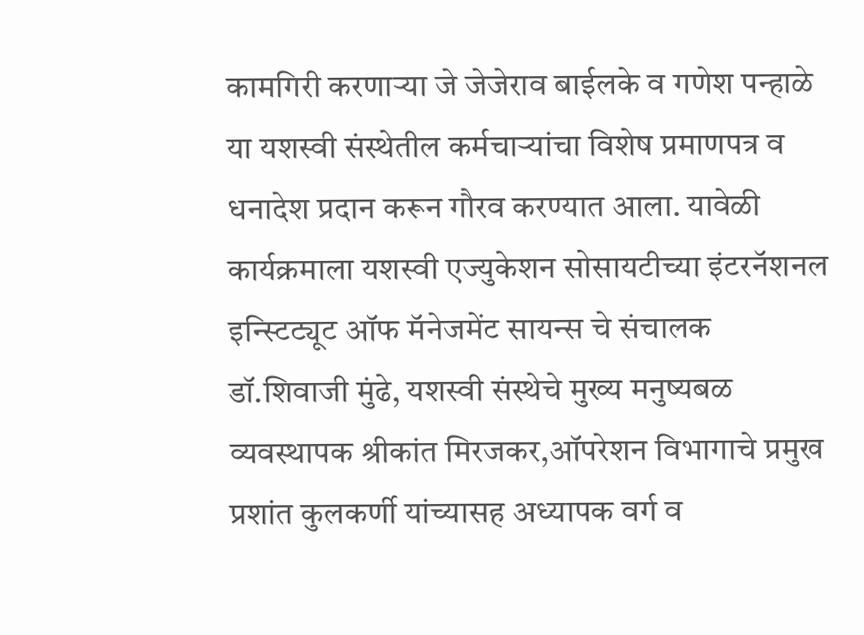कामगिरी करणाऱ्या जे जेजेराव बाईलके व गणेश पन्हाळे या यशस्वी संस्थेतील कर्मचाऱ्यांचा विशेष प्रमाणपत्र व धनादेश प्रदान करून गौरव करण्यात आला. यावेळी कार्यक्रमाला यशस्वी एज्युकेशन सोसायटीच्या इंटरनॅशनल इन्स्टिट्यूट ऑफ मॅनेजमेंट सायन्स चे संचालक डॉ.शिवाजी मुंढे, यशस्वी संस्थेचे मुख्य मनुष्यबळ व्यवस्थापक श्रीकांत मिरजकर,ऑपरेशन विभागाचे प्रमुख प्रशांत कुलकर्णी यांच्यासह अध्यापक वर्ग व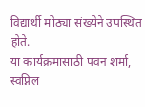विद्यार्थी मोठ्या संख्येने उपस्थित होते.
या कार्यक्रमासाठी पवन शर्मा, स्वप्निल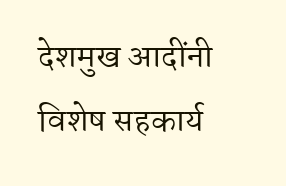देशमुख आदींनी विशेष सहकार्य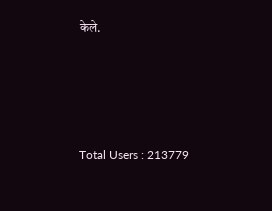केले.





Total Users : 213779